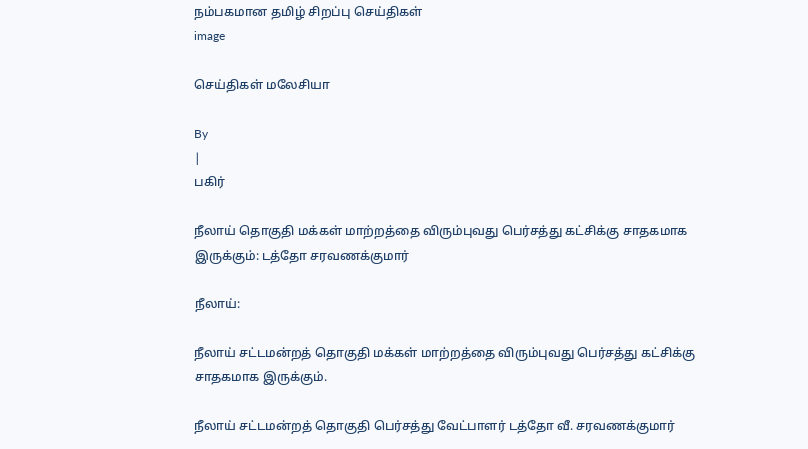நம்பகமான தமிழ் சிறப்பு செய்திகள்
image

செய்திகள் மலேசியா

By
|
பகிர்

நீலாய் தொகுதி மக்கள் மாற்றத்தை விரும்புவது பெர்சத்து கட்சிக்கு சாதகமாக இருக்கும்: டத்தோ சரவணக்குமார்

நீலாய்:

நீலாய் சட்டமன்றத் தொகுதி மக்கள் மாற்றத்தை விரும்புவது பெர்சத்து கட்சிக்கு சாதகமாக இருக்கும்.

நீலாய் சட்டமன்றத் தொகுதி பெர்சத்து வேட்பாளர் டத்தோ வீ. சரவணக்குமார்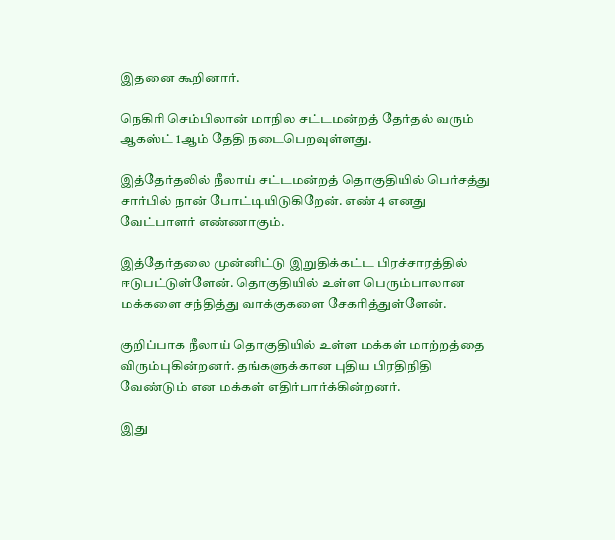இதனை கூறினார்.

நெகிரி செம்பிலான் மாநில சட்டமன்றத் தேர்தல் வரும் ஆகஸ்ட் 1ஆம் தேதி நடைபெறவுள்ளது.

இத்தேர்தலில் நீலாய் சட்டமன்றத் தொகுதியில் பெர்சத்து சார்பில் நான் போட்டியிடுகிறேன். எண் 4 எனது வேட்பாளர் எண்ணாகும்.

இத்தேர்தலை முன்னிட்டு இறுதிக்கட்ட பிரச்சாரத்தில் ஈடுபட்டுள்ளேன். தொகுதியில் உள்ள பெரும்பாலான மக்களை சந்தித்து வாக்குகளை சேகரித்துள்ளேன்.

குறிப்பாக நீலாய் தொகுதியில் உள்ள மக்கள் மாற்றத்தை விரும்புகின்றனர். தங்களுக்கான புதிய பிரதிநிதி வேண்டும் என மக்கள் எதிர்பார்க்கின்றனர்.

இது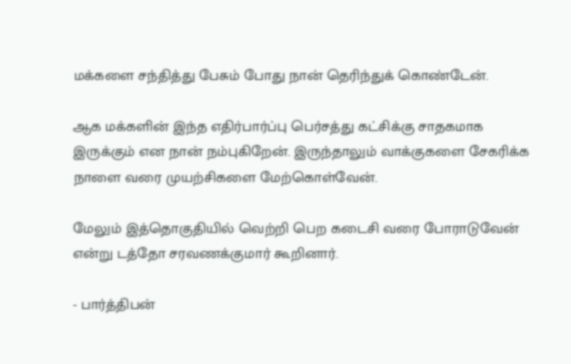மக்களை சந்தித்து பேசும் போது நான் தெரிந்துக் கொண்டேன்.

ஆக மக்களின் இந்த எதிர்பார்ப்பு பெர்சத்து கட்சிக்கு சாதகமாக இருக்கும் என நான் நம்புகிறேன். இருந்தாலும் வாக்குகளை சேகரிக்க நாளை வரை முயற்சிகளை மேற்கொள்வேன்.

மேலும் இத்தொகுதியில் வெற்றி பெற கடைசி வரை போராடுவேன் என்று டத்தோ சரவணக்குமார் கூறினார்.

- பார்த்திபன்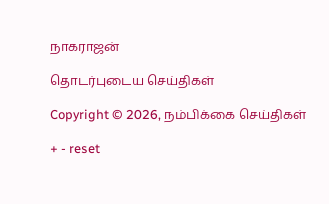நாகராஜன்

தொடர்புடைய செய்திகள்

Copyright © 2026, நம்பிக்கை செய்திகள்

+ - reset